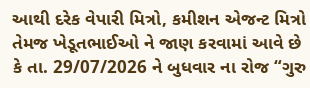આથી દરેક વેપારી મિત્રો, કમીશન એજન્ટ મિત્રો તેમજ ખેડૂતભાઈઓ ને જાણ કરવામાં આવે છે કે તા. 29/07/2026 ને બુધવાર ના રોજ “ગુરુ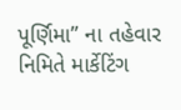પૂર્ણિમા” ના તહેવાર નિમિતે માર્કેટિંગ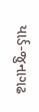યાર્ડ-જુનાગઢ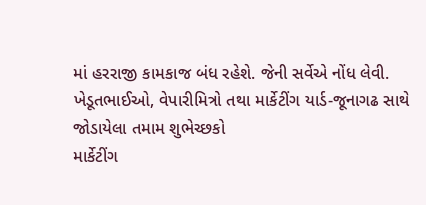માં હરરાજી કામકાજ બંધ રહેશે. જેની સર્વેએ નોંધ લેવી.
ખેડૂતભાઈઓ, વેપારીમિત્રો તથા માર્કેટીંગ યાર્ડ-જૂનાગઢ સાથે જોડાયેલા તમામ શુભેચ્છકો
માર્કેટીંગ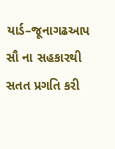યાર્ડ–જૂનાગઢઆપ સૌ ના સહકારથી સતત પ્રગતિ કરી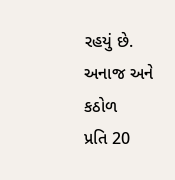રહયું છે.
અનાજ અને કઠોળ
પ્રતિ 20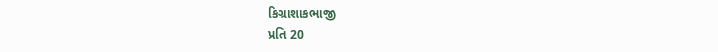કિગ્રાશાકભાજી
પ્રતિ 20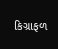કિગ્રાફળ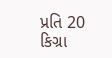પ્રતિ 20 કિગ્રા